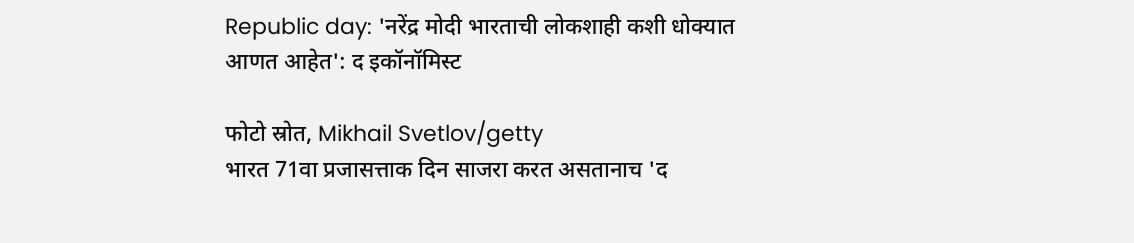Republic day: 'नरेंद्र मोदी भारताची लोकशाही कशी धोक्यात आणत आहेत': द इकॉनॉमिस्ट

फोटो स्रोत, Mikhail Svetlov/getty
भारत 71वा प्रजासत्ताक दिन साजरा करत असतानाच 'द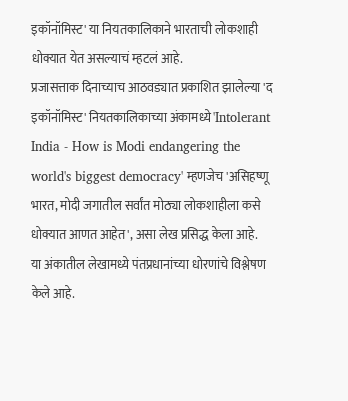इकॉनॉमिस्ट' या नियतकालिकाने भारताची लोकशाही धोक्यात येत असल्याचं म्हटलं आहे.
प्रजासत्ताक दिनाच्याच आठवड्यात प्रकाशित झालेल्या 'द इकॉनॉमिस्ट' नियतकालिकाच्या अंकामध्ये 'Intolerant India - How is Modi endangering the world's biggest democracy' म्हणजेच 'असिहष्णू भारत, मोदी जगातील सर्वांत मोठ्या लोकशाहीला कसे धोक्यात आणत आहेत', असा लेख प्रसिद्ध केला आहे.
या अंकातील लेखामध्ये पंतप्रधानांच्या धोरणांचे विश्लेषण केले आहे.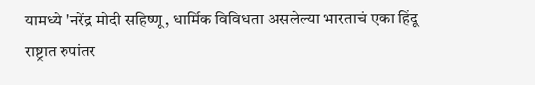यामध्ये 'नरेंद्र मोदी सहिष्णू, धार्मिक विविधता असलेल्या भारताचं एका हिंदू राष्ट्रात रुपांतर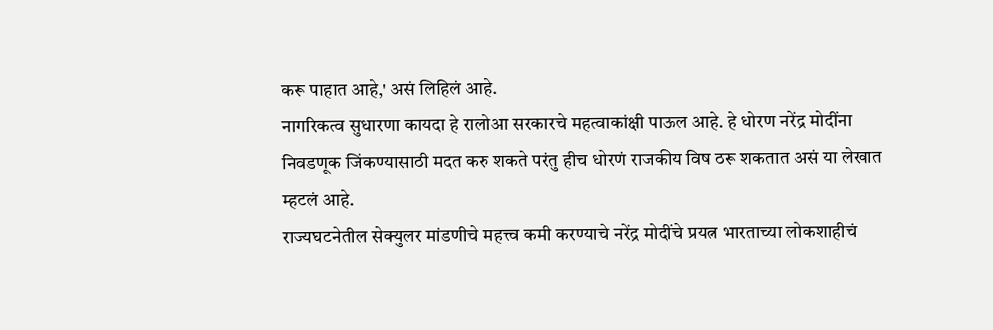करू पाहात आहे,' असं लिहिलं आहे.
नागरिकत्व सुधारणा कायदा हे रालोआ सरकारचे महत्वाकांक्षी पाऊल आहे. हे धोरण नरेंद्र मोदींना निवडणूक जिंकण्यासाठी मदत करु शकते परंतु हीच धोरणं राजकीय विष ठरू शकतात असं या लेखात म्हटलं आहे.
राज्यघटनेतील सेक्युलर मांडणीचे महत्त्व कमी करण्याचे नरेंद्र मोदींचे प्रयत्न भारताच्या लोकशाहीचं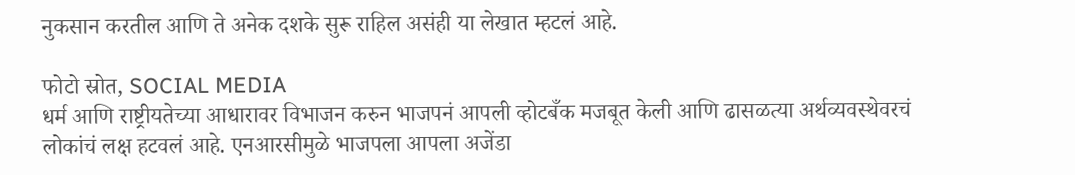नुकसान करतील आणि ते अनेक दशके सुरू राहिल असंही या लेखात म्हटलं आहे.

फोटो स्रोत, SOCIAL MEDIA
धर्म आणि राष्ट्रीयतेच्या आधारावर विभाजन करुन भाजपनं आपली व्होटबँक मजबूत केली आणि ढासळत्या अर्थव्यवस्थेवरचं लोकांचं लक्ष हटवलं आहे. एनआरसीमुळे भाजपला आपला अजेंडा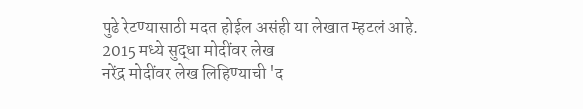पुढे रेटण्यासाठी मदत होईल असंही या लेखात म्हटलं आहे.
2015 मध्ये सुद्धा मोदींवर लेख
नरेंद्र मोदींवर लेख लिहिण्याची 'द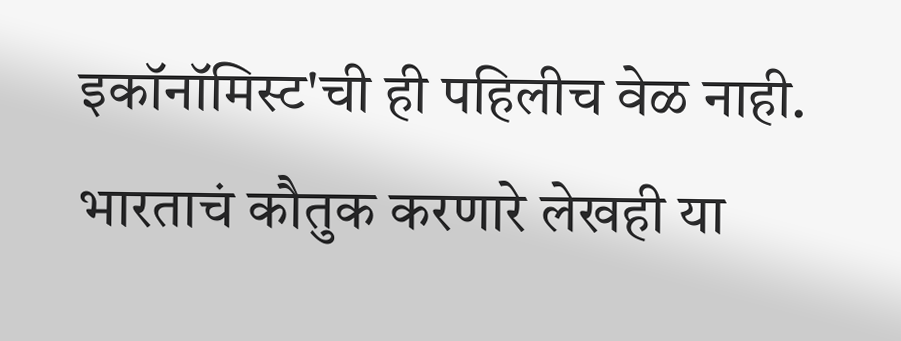इकॉनॉमिस्ट'ची ही पहिलीच वेळ नाही. भारताचं कौतुक करणारे लेखही या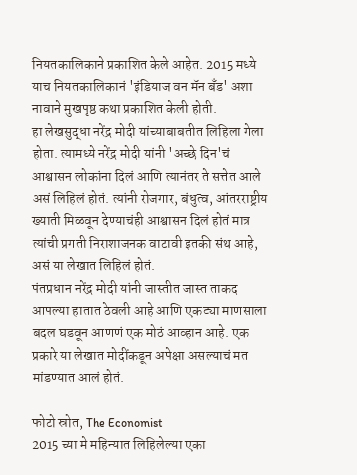नियतकालिकाने प्रकाशित केले आहेत. 2015 मध्ये याच नियतकालिकानं 'इंडियाज वन मॅन बँड' अशा नावाने मुखपृष्ठ कथा प्रकाशित केली होती.
हा लेखसुद्धा नरेंद्र मोदी यांच्याबाबतीत लिहिला गेला होता. त्यामध्ये नरेंद्र मोदी यांनी 'अच्छे दिन'चं आश्वासन लोकांना दिलं आणि त्यानंतर ते सत्तेत आले असं लिहिलं होतं. त्यांनी रोजगार, बंधुत्व, आंतरराष्ट्रीय ख्याती मिळवून देण्याचंही आश्वासन दिलं होतं मात्र त्यांची प्रगती निराशाजनक वाटावी इतकी संथ आहे, असं या लेखात लिहिलं होतं.
पंतप्रधान नरेंद्र मोदी यांनी जास्तीत जास्त ताकद आपल्या हातात ठेवली आहे आणि एकट्या माणसाला बदल घडवून आणणं एक मोठं आव्हान आहे. एक प्रकारे या लेखात मोदींकडून अपेक्षा असल्याचं मत मांडण्यात आलं होतं.

फोटो स्रोत, The Economist
2015 च्या मे महिन्यात लिहिलेल्या एका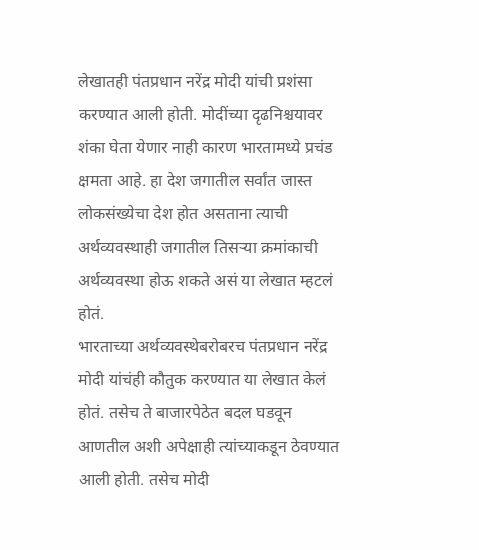लेखातही पंतप्रधान नरेंद्र मोदी यांची प्रशंसा करण्यात आली होती. मोदींच्या दृढनिश्चयावर शंका घेता येणार नाही कारण भारतामध्ये प्रचंड क्षमता आहे. हा देश जगातील सर्वांत जास्त लोकसंख्येचा देश होत असताना त्याची अर्थव्यवस्थाही जगातील तिसऱ्या क्रमांकाची अर्थव्यवस्था होऊ शकते असं या लेखात म्हटलं होतं.
भारताच्या अर्थव्यवस्थेबरोबरच पंतप्रधान नरेंद्र मोदी यांचंही कौतुक करण्यात या लेखात केलं होतं. तसेच ते बाजारपेठेत बदल घडवून आणतील अशी अपेक्षाही त्यांच्याकडून ठेवण्यात आली होती. तसेच मोदी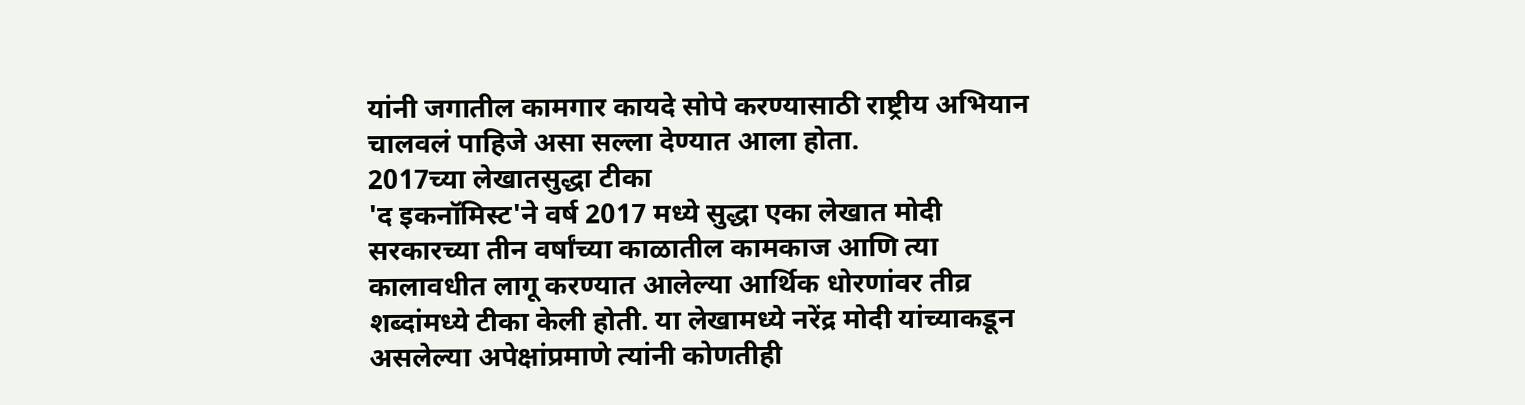यांनी जगातील कामगार कायदे सोपे करण्यासाठी राष्ट्रीय अभियान चालवलं पाहिजे असा सल्ला देण्यात आला होता.
2017च्या लेखातसुद्धा टीका
'द इकनॉमिस्ट'ने वर्ष 2017 मध्ये सुद्धा एका लेखात मोदी सरकारच्या तीन वर्षांच्या काळातील कामकाज आणि त्या कालावधीत लागू करण्यात आलेल्या आर्थिक धोरणांवर तीव्र शब्दांमध्ये टीका केली होती. या लेखामध्ये नरेंद्र मोदी यांच्याकडून असलेल्या अपेक्षांप्रमाणे त्यांनी कोणतीही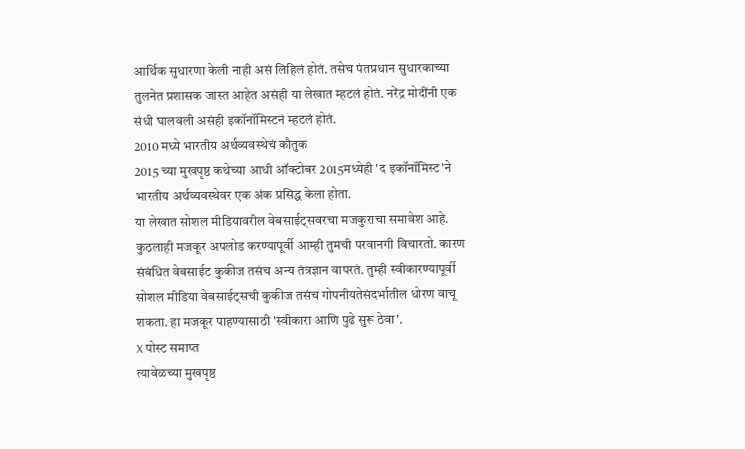आर्थिक सुधारणा केली नाही असं लिहिलं होतं. तसेच पंतप्रधान सुधारकाच्या तुलनेत प्रशासक जास्त आहेत असंही या लेखात म्हटलं होतं. नरेंद्र मोदींनी एक संधी घालवली असंही इकॉनॉमिस्टनं म्हटलं होतं.
2010 मध्ये भारतीय अर्थव्यवस्थेचं कौतुक
2015 च्या मुखपृष्ठ कथेच्या आधी ऑक्टोबर 2015मध्येही 'द इकॉनॉमिस्ट'ने भारतीय अर्थव्यवस्थेवर एक अंक प्रसिद्ध केला होता.
या लेखात सोशल मीडियावरील वेबसाईट्सवरचा मजकुराचा समावेश आहे. कुठलाही मजकूर अपलोड करण्यापूर्वी आम्ही तुमची परवानगी विचारतो. कारण संबंधित वेबसाईट कुकीज तसंच अन्य तंत्रज्ञान वापरतं. तुम्ही स्वीकारण्यापूर्वी सोशल मीडिया वेबसाईट्सची कुकीज तसंच गोपनीयतेसंदर्भातील धोरण वाचू शकता. हा मजकूर पाहण्यासाठी 'स्वीकारा आणि पुढे सुरू ठेवा'.
X पोस्ट समाप्त
त्यावेळच्या मुखपृष्ठ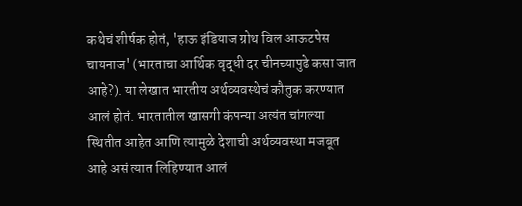कथेचं शीर्षक होतं, 'हाऊ इंडियाज ग्रोथ विल आऊटपेस चायनाज' (भारताचा आर्थिक वृद्धी दर चीनच्यापुढे कसा जात आहे?). या लेखात भारतीय अर्थव्यवस्थेचं कौतुक करण्यात आलं होतं. भारतातील खासगी कंपन्या अत्यंत चांगल्या स्थितीत आहेत आणि त्यामुळे देशाची अर्थव्यवस्था मजबूत आहे असं त्यात लिहिण्यात आलं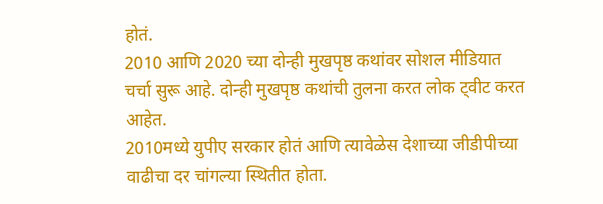होतं.
2010 आणि 2020 च्या दोन्ही मुखपृष्ठ कथांवर सोशल मीडियात चर्चा सुरू आहे. दोन्ही मुखपृष्ठ कथांची तुलना करत लोक ट्वीट करत आहेत.
2010मध्ये युपीए सरकार होतं आणि त्यावेळेस देशाच्या जीडीपीच्या वाढीचा दर चांगल्या स्थितीत होता.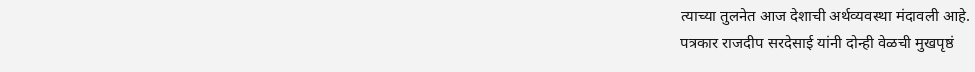त्याच्या तुलनेत आज देशाची अर्थव्यवस्था मंदावली आहे.
पत्रकार राजदीप सरदेसाई यांनी दोन्ही वेळची मुखपृष्ठं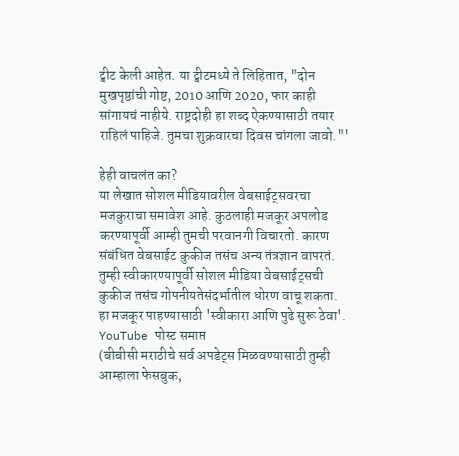ट्वीट केली आहेत. या ट्वीटमध्ये ते लिहितात, "दोन मुखपृष्ठांची गोष्ट, 2010 आणि 2020, फार काही सांगायचं नाहीये. राष्ट्रदोही हा शब्द ऐकण्यासाठी तयार राहिलं पाहिजे. तुमचा शुक्रवारचा दिवस चांगला जावो."'

हेही वाचलंत का?
या लेखात सोशल मीडियावरील वेबसाईट्सवरचा मजकुराचा समावेश आहे. कुठलाही मजकूर अपलोड करण्यापूर्वी आम्ही तुमची परवानगी विचारतो. कारण संबंधित वेबसाईट कुकीज तसंच अन्य तंत्रज्ञान वापरतं. तुम्ही स्वीकारण्यापूर्वी सोशल मीडिया वेबसाईट्सची कुकीज तसंच गोपनीयतेसंदर्भातील धोरण वाचू शकता. हा मजकूर पाहण्यासाठी 'स्वीकारा आणि पुढे सुरू ठेवा'.
YouTube पोस्ट समाप्त
(बीबीसी मराठीचे सर्व अपडेट्स मिळवण्यासाठी तुम्ही आम्हाला फेसबुक,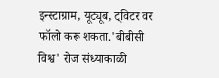इन्स्टाग्राम, यूट्यूब, ट्विटर वर फॉलो करू शकता.'बीबीसी विश्व' रोज संध्याकाळी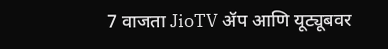7 वाजता JioTV ॲप आणि यूट्यूबवर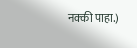नक्की पाहा.)